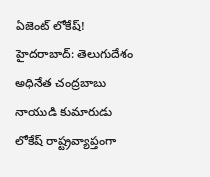ఏజెంట్ లోకేష్!
హైదరాబాద్: తెలుగుదేశం అధినేత చంద్రబాబు నాయుడి కుమారుడు లోకేష్ రాష్ట్రవ్యాప్తంగా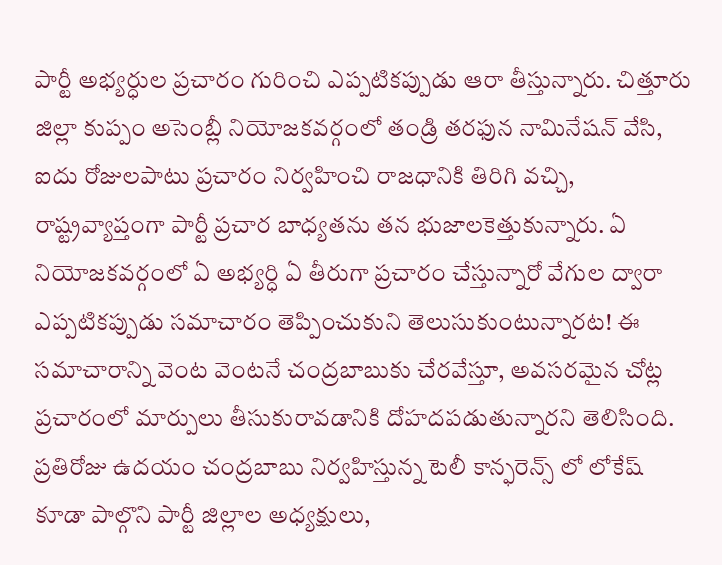పార్టీ అభ్యర్ధుల ప్రచారం గురించి ఎప్పటికప్పుడు ఆరా తీస్తున్నారు. చిత్తూరు జిల్లా కుప్పం అసెంబ్లీ నియోజకవర్గంలో తండ్రి తరఫున నామినేషన్ వేసి, ఐదు రోజులపాటు ప్రచారం నిర్వహించి రాజధానికి తిరిగి వచ్చి, రాష్ట్రవ్యాప్తంగా పార్టీ ప్రచార బాధ్యతను తన భుజాలకెత్తుకున్నారు. ఏ నియోజకవర్గంలో ఏ అభ్యర్ధి ఏ తీరుగా ప్రచారం చేస్తున్నారో వేగుల ద్వారా ఎప్పటికప్పుడు సమాచారం తెప్పించుకుని తెలుసుకుంటున్నారట! ఈ సమాచారాన్ని వెంట వెంటనే చంద్రబాబుకు చేరవేస్తూ, అవసరమైన చోట్ల ప్రచారంలో మార్పులు తీసుకురావడానికి దోహదపడుతున్నారని తెలిసింది.
ప్రతిరోజు ఉదయం చంద్రబాబు నిర్వహిస్తున్న టెలీ కాన్ఫరెన్స్ లో లోకేష్ కూడా పాల్గొని పార్టీ జిల్లాల అధ్యక్షులు,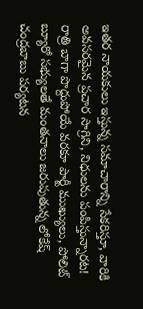ఇతర నాయకులు ఇస్తున్న సమాచారాన్ని సేకరిస్తూ, వారికి అవసరమైన ప్రచార సాగ్రిని, నిధులను పంపిస్తున్నారట! రాత్రి బాగా పొద్దుపోయే వరకూ పార్టీ ముఖ్యులు, పోలిట్ బ్యూరో సభ్యులతే మంతనాలు జరుపుతున్న లోకేష్ చంద్రబాబు పర్యటన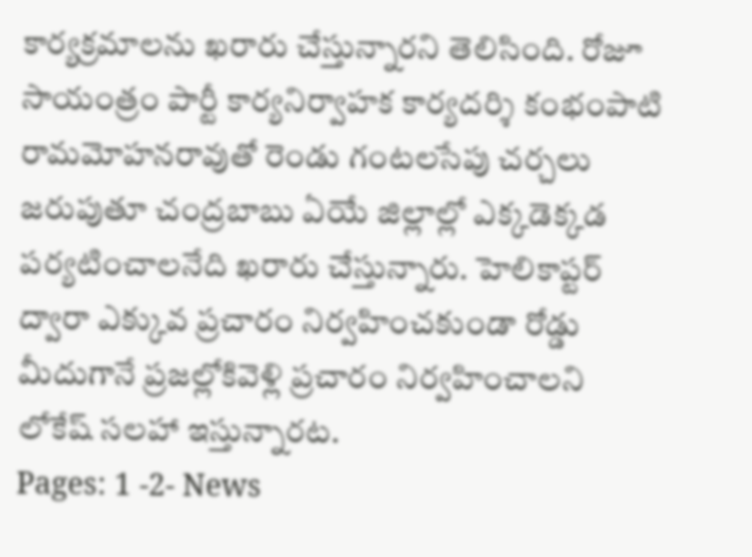కార్యక్రమాలను ఖరారు చేస్తున్నారని తెలిసింది. రోజూ సాయంత్రం పార్టీ కార్యనిర్వాహక కార్యదర్శి కంభంపాటి రామమోహనరావుతో రెండు గంటలసేపు చర్చలు జరుపుతూ చంద్రబాబు ఏయే జిల్లాల్లో ఎక్కడెక్కడ పర్యటించాలనేది ఖరారు చేస్తున్నారు. హెలికాప్టర్ ద్వారా ఎక్కువ ప్రచారం నిర్వహించకుండా రోడ్డు మీదుగానే ప్రజల్లోకివెళ్లి ప్రచారం నిర్వహించాలని లోకేష్ సలహా ఇస్తున్నారట.
Pages: 1 -2- News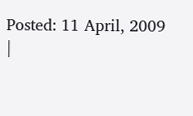Posted: 11 April, 2009
|